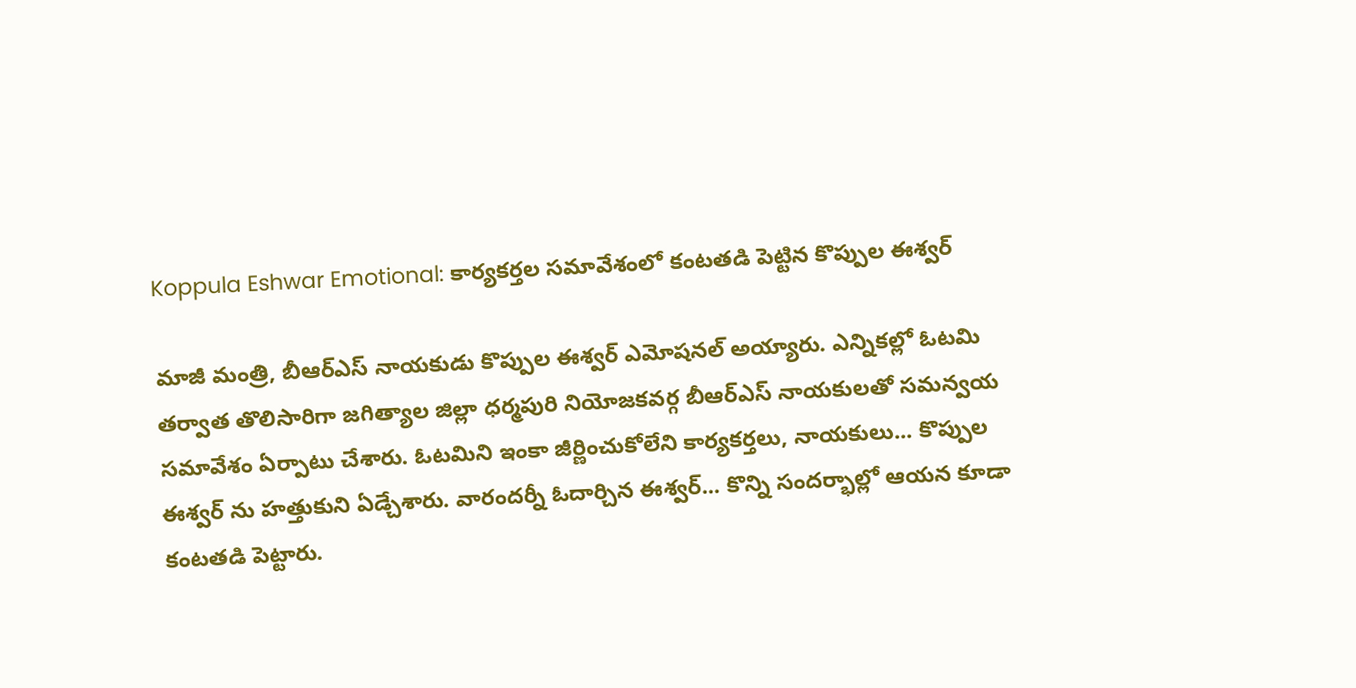Koppula Eshwar Emotional: కార్యకర్తల సమావేశంలో కంటతడి పెట్టిన కొప్పుల ఈశ్వర్

మాజీ మంత్రి, బీఆర్ఎస్ నాయకుడు కొప్పుల ఈశ్వర్ ఎమోషనల్ అయ్యారు. ఎన్నికల్లో ఓటమి తర్వాత తొలిసారిగా జగిత్యాల జిల్లా ధర్మపురి నియోజకవర్గ బీఆర్ఎస్ నాయకులతో సమన్వయ సమావేశం ఏర్పాటు చేశారు. ఓటమిని ఇంకా జీర్ణించుకోలేని కార్యకర్తలు, నాయకులు... కొప్పుల ఈశ్వర్ ను హత్తుకుని ఏడ్చేశారు. వారందర్నీ ఓదార్చిన ఈశ్వర్... కొన్ని సందర్భాల్లో ఆయన కూడా కంటతడి పెట్టారు.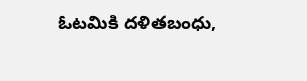ఓటమికి దళితబంధు,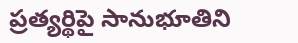ప్రత్యర్థిపై సానుభూతిని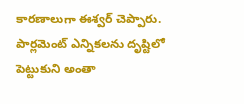కారణాలుగా ఈశ్వర్ చెప్పారు. పార్లమెంట్ ఎన్నికలను దృష్టిలో పెట్టుకుని అంతా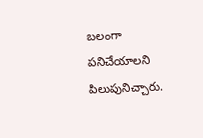బలంగా పనిచేయాలని పిలుపునిచ్చారు.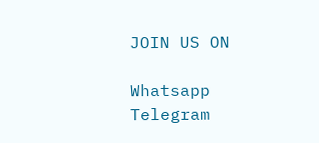JOIN US ON

Whatsapp
Telegram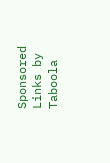Sponsored Links by Taboola